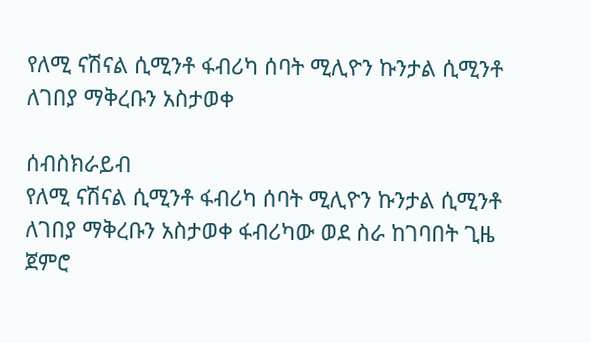የለሚ ናሽናል ሲሚንቶ ፋብሪካ ሰባት ሚሊዮን ኩንታል ሲሚንቶ ለገበያ ማቅረቡን አስታወቀ

ሰብስክራይብ
የለሚ ናሽናል ሲሚንቶ ፋብሪካ ሰባት ሚሊዮን ኩንታል ሲሚንቶ ለገበያ ማቅረቡን አስታወቀ ፋብሪካው ወደ ስራ ከገባበት ጊዜ ጀምሮ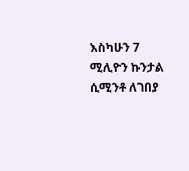እስካሁን 7 ሚሊዮን ኩንታል ሲሚንቶ ለገበያ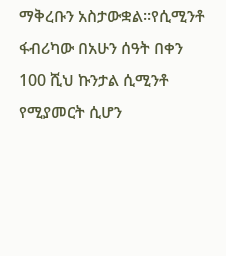ማቅረቡን አስታውቋል፡፡የሲሚንቶ ፋብሪካው በአሁን ሰዓት በቀን 100 ሺህ ኩንታል ሲሚንቶ የሚያመርት ሲሆን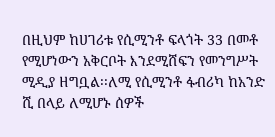በዚህም ከሀገሪቱ የሲሚንቶ ፍላጎት 33 በመቶ የሚሆነውን አቅርቦት እንደሚሸፍን የመንግሥት ሚዲያ ዘግቧል፡፡ለሚ የሲሚንቶ ፋብሪካ ከአንድ ሺ በላይ ለሚሆኑ ሰዎች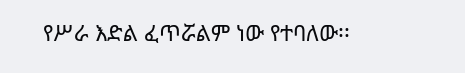የሥራ እድል ፈጥሯልም ነው የተባለው፡፡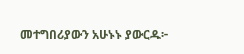መተግበሪያውን አሁኑኑ ያውርዱ፦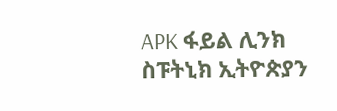APK ፋይል ሊንክ  ስፑትኒክ ኢትዮጵያን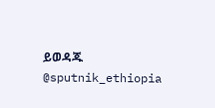ይወዳጁ @sputnik_ethiopia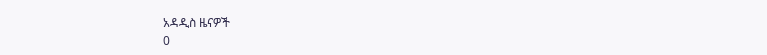አዳዲስ ዜናዎች
0